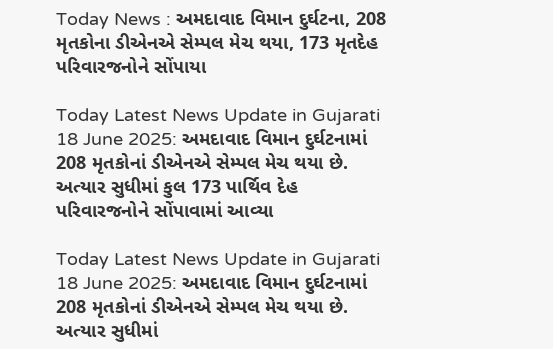Today News : અમદાવાદ વિમાન દુર્ઘટના, 208 મૃતકોના ડીએનએ સેમ્પલ મેચ થયા, 173 મૃતદેહ પરિવારજનોને સોંપાયા

Today Latest News Update in Gujarati 18 June 2025: અમદાવાદ વિમાન દુર્ઘટનામાં 208 મૃતકોનાં ડીએનએ સેમ્પલ મેચ થયા છે. અત્યાર સુધીમાં કુલ 173 પાર્થિવ દેહ પરિવારજનોને સોંપાવામાં આવ્યા

Today Latest News Update in Gujarati 18 June 2025: અમદાવાદ વિમાન દુર્ઘટનામાં 208 મૃતકોનાં ડીએનએ સેમ્પલ મેચ થયા છે. અત્યાર સુધીમાં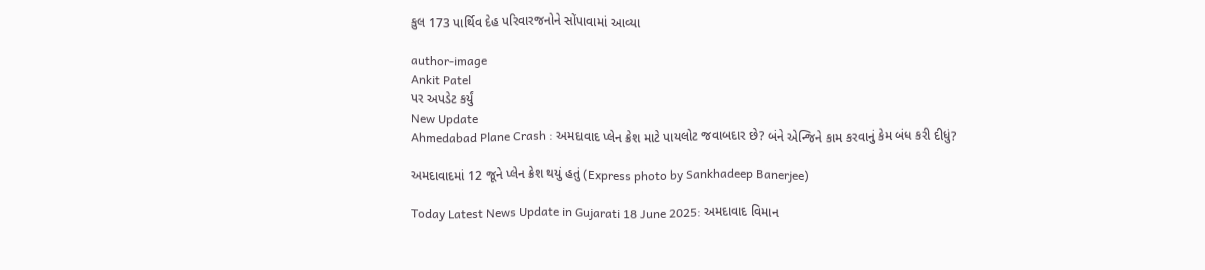કુલ 173 પાર્થિવ દેહ પરિવારજનોને સોંપાવામાં આવ્યા

author-image
Ankit Patel
પર અપડેટ કર્યું
New Update
Ahmedabad Plane Crash : અમદાવાદ પ્લેન ક્રેશ માટે પાયલોટ જવાબદાર છે? બંને એન્જિને કામ કરવાનું કેમ બંધ કરી દીધું?

અમદાવાદમાં 12 જૂને પ્લેન ક્રેશ થયું હતું (Express photo by Sankhadeep Banerjee)

Today Latest News Update in Gujarati 18 June 2025: અમદાવાદ વિમાન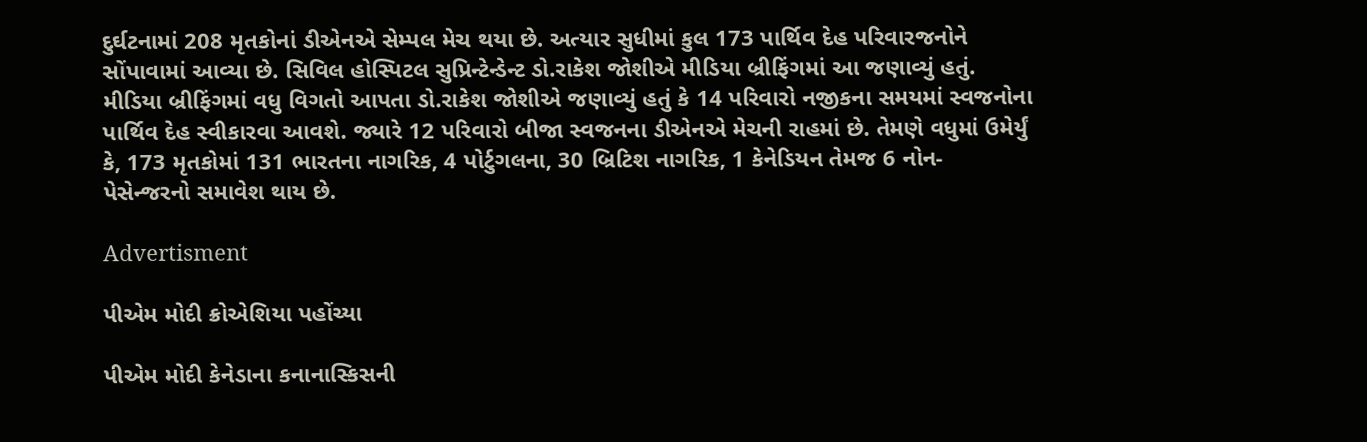દુર્ઘટનામાં 208 મૃતકોનાં ડીએનએ સેમ્પલ મેચ થયા છે. અત્યાર સુધીમાં કુલ 173 પાર્થિવ દેહ પરિવારજનોને સોંપાવામાં આવ્યા છે. સિવિલ હોસ્પિટલ સુપ્રિન્ટેન્ડેન્ટ ડો.રાકેશ જોશીએ મીડિયા બ્રીફિંગમાં આ જણાવ્યું હતું. મીડિયા બ્રીફિંગમાં વધુ વિગતો આપતા ડો.રાકેશ જોશીએ જણાવ્યું હતું કે 14 પરિવારો નજીકના સમયમાં સ્વજનોના પાર્થિવ દેહ સ્વીકારવા આવશે. જ્યારે 12 પરિવારો બીજા સ્વજનના ડીએનએ મેચની રાહમાં છે. તેમણે વધુમાં ઉમેર્યું કે, 173 મૃતકોમાં 131 ભારતના નાગરિક, 4 પોર્ટુગલના, 30 બ્રિટિશ નાગરિક, 1 કેનેડિયન તેમજ 6 નોન- પેસેન્જરનો સમાવેશ થાય છે.

Advertisment

પીએમ મોદી ક્રોએશિયા પહોંચ્યા

પીએમ મોદી કેનેડાના કનાનાસ્કિસની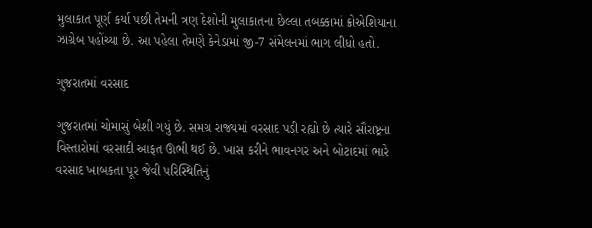મુલાકાત પૂર્ણ કર્યા પછી તેમની ત્રણ દેશોની મુલાકાતના છેલ્લા તબક્કામાં ક્રોએશિયાના ઝાગ્રેબ પહોંચ્યા છે. આ પહેલા તેમણે કેનેડામાં જી-7 સંમેલનમાં ભાગ લીધો હતો.

ગુજરાતમાં વરસાદ

ગુજરાતમાં ચોમાસું બેશી ગયું છે. સમગ્ર રાજ્યમાં વરસાદ પડી રહ્યો છે ત્યારે સૌરાષ્ટ્રના વિસ્તારોમાં વરસાદી આફત ઊભી થઈ છે. ખાસ કરીને ભાવનગર અને બોટાદમાં ભારે વરસાદ ખાબકતા પૂર જેવી પરિસ્થિતિનું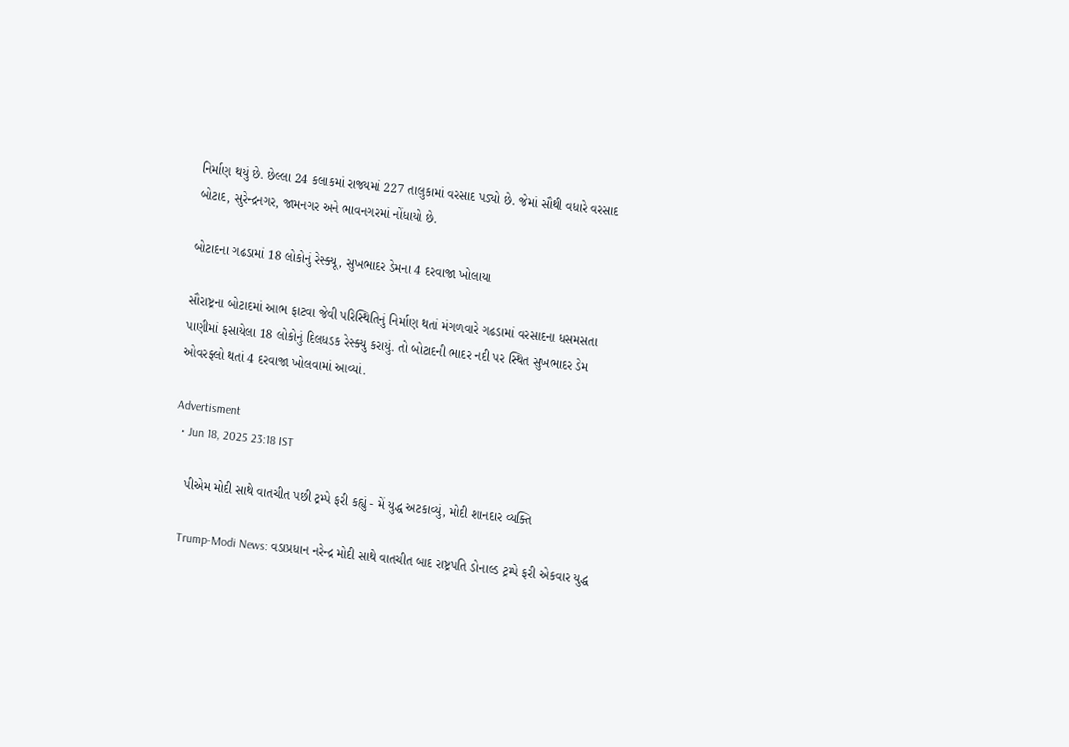નિર્માણ થયું છે. છેલ્લા 24 કલાકમાં રાજ્યમાં 227 તાલુકામાં વરસાદ પડ્યો છે. જેમાં સૌથી વધારે વરસાદ બોટાદ, સુરેન્દ્રનગર, જામનગર અને ભાવનગરમાં નોંધાયો છે.

બોટાદના ગઢડામાં 18 લોકોનું રેસ્ક્યૂ, સુખભાદર ડેમના 4 દરવાજા ખોલાયા

સૌરાષ્ટ્રના બોટાદમાં આભ ફાટવા જેવી પરિસ્થિતિનું નિર્માણ થતાં મંગળવારે ગઢડામાં વરસાદના ધસમસતા પાણીમાં ફસાયેલા 18 લોકોનું દિલધડક રેસ્ક્યુ કરાયું. તો બોટાદની ભાદર નદી પર સ્થિત સુખભાદર ડેમ ઓવરફ્લો થતાં 4 દરવાજા ખોલવામાં આવ્યાં.

Advertisment
  • Jun 18, 2025 23:18 IST

    પીએમ મોદી સાથે વાતચીત પછી ટ્રમ્પે ફરી કહ્યું - મેં યુદ્ધ અટકાવ્યું, મોદી શાનદાર વ્યક્તિ

    Trump-Modi News: વડાપ્રધાન નરેન્દ્ર મોદી સાથે વાતચીત બાદ રાષ્ટ્રપતિ ડોનાલ્ડ ટ્રમ્પે ફરી એકવાર યુદ્ધ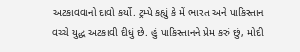અટકાવવાનો દાવો કર્યો. ટ્રમ્પે કહ્યું કે મેં ભારત અને પાકિસ્તાન વચ્ચે યુદ્ધ અટકાવી દીધું છે. હું પાકિસ્તાનને પ્રેમ કરું છું, મોદી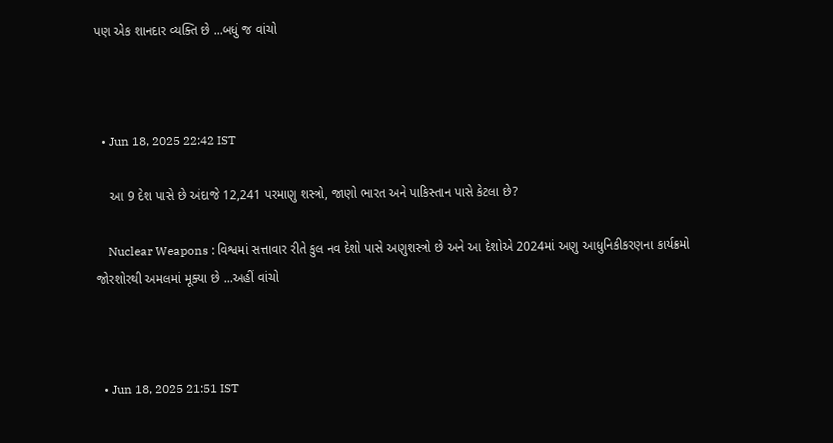પણ એક શાનદાર વ્યક્તિ છે ...બધું જ વાંચો



  • Jun 18, 2025 22:42 IST

    આ 9 દેશ પાસે છે અંદાજે 12,241 પરમાણુ શસ્ત્રો, જાણો ભારત અને પાકિસ્તાન પાસે કેટલા છે?

    Nuclear Weapons : વિશ્વમાં સત્તાવાર રીતે કુલ નવ દેશો પાસે અણુશસ્ત્રો છે અને આ દેશોએ 2024માં અણુ આધુનિકીકરણના કાર્યક્રમો જોરશોરથી અમલમાં મૂક્યા છે ...અહીં વાંચો



  • Jun 18, 2025 21:51 IST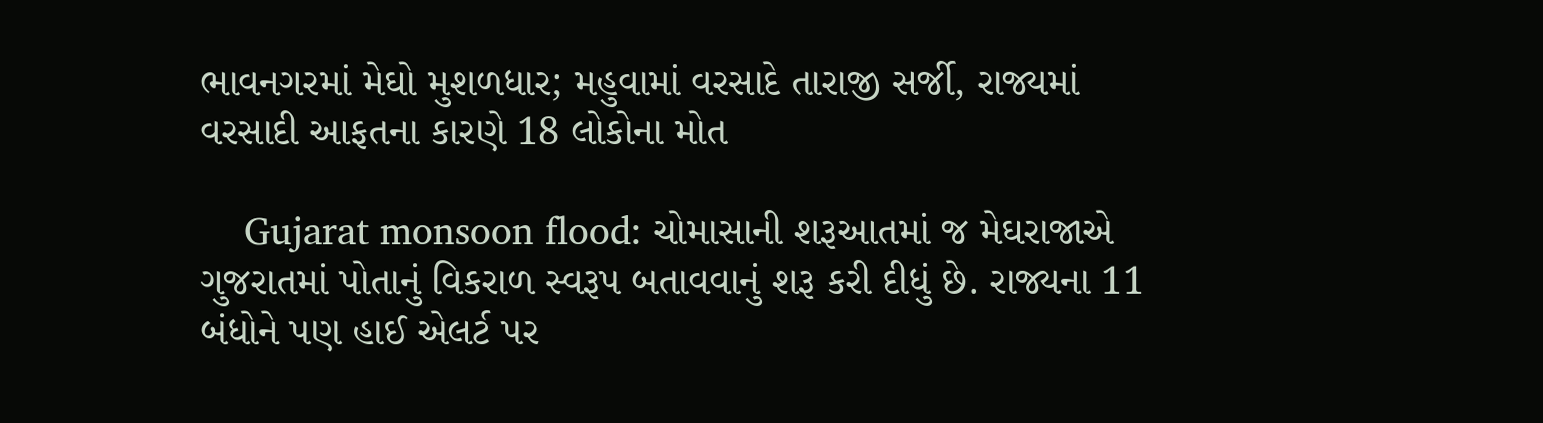ભાવનગરમાં મેઘો મુશળધાર; મહુવામાં વરસાદે તારાજી સર્જી, રાજ્યમાં વરસાદી આફતના કારણે 18 લોકોના મોત

    Gujarat monsoon flood: ચોમાસાની શરૂઆતમાં જ મેઘરાજાએ ગુજરાતમાં પોતાનું વિકરાળ સ્વરૂપ બતાવવાનું શરૂ કરી દીધું છે. રાજ્યના 11 બંધોને પણ હાઈ એલર્ટ પર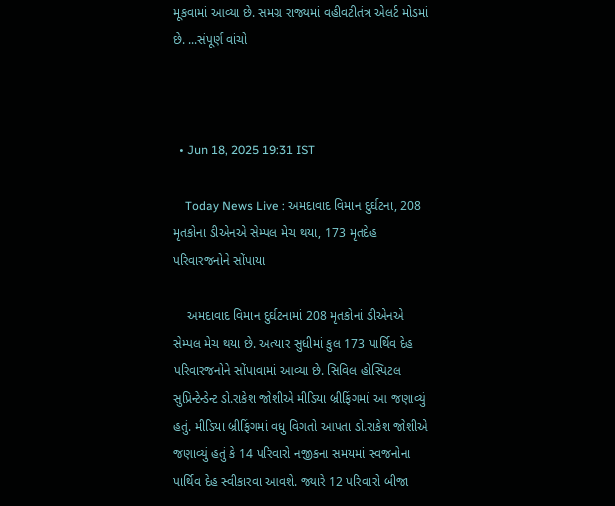મૂકવામાં આવ્યા છે. સમગ્ર રાજ્યમાં વહીવટીતંત્ર એલર્ટ મોડમાં છે. ...સંપૂર્ણ વાંચો



  • Jun 18, 2025 19:31 IST

    Today News Live : અમદાવાદ વિમાન દુર્ઘટના, 208 મૃતકોના ડીએનએ સેમ્પલ મેચ થયા, 173 મૃતદેહ પરિવારજનોને સોંપાયા

    અમદાવાદ વિમાન દુર્ઘટનામાં 208 મૃતકોનાં ડીએનએ સેમ્પલ મેચ થયા છે. અત્યાર સુધીમાં કુલ 173 પાર્થિવ દેહ પરિવારજનોને સોંપાવામાં આવ્યા છે. સિવિલ હોસ્પિટલ સુપ્રિન્ટેન્ડેન્ટ ડો.રાકેશ જોશીએ મીડિયા બ્રીફિંગમાં આ જણાવ્યું હતું. મીડિયા બ્રીફિંગમાં વધુ વિગતો આપતા ડો.રાકેશ જોશીએ જણાવ્યું હતું કે 14 પરિવારો નજીકના સમયમાં સ્વજનોના પાર્થિવ દેહ સ્વીકારવા આવશે. જ્યારે 12 પરિવારો બીજા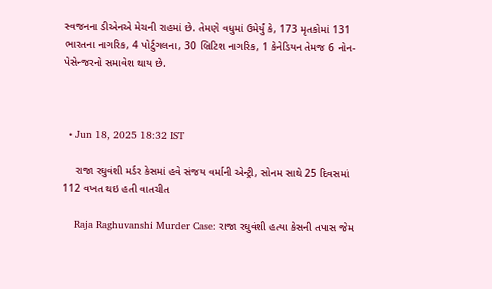સ્વજનના ડીએનએ મેચની રાહમાં છે. તેમણે વધુમાં ઉમેર્યું કે, 173 મૃતકોમાં 131 ભારતના નાગરિક, 4 પોર્ટુગલના, 30 બ્રિટિશ નાગરિક, 1 કેનેડિયન તેમજ 6 નોન- પેસેન્જરનો સમાવેશ થાય છે.



  • Jun 18, 2025 18:32 IST

    રાજા રઘુવંશી મર્ડર કેસમાં હવે સંજય વર્માની એન્ટ્રી, સોનમ સાથે 25 દિવસમાં 112 વખત થઇ હતી વાતચીત

    Raja Raghuvanshi Murder Case: રાજા રઘુવંશી હત્યા કેસની તપાસ જેમ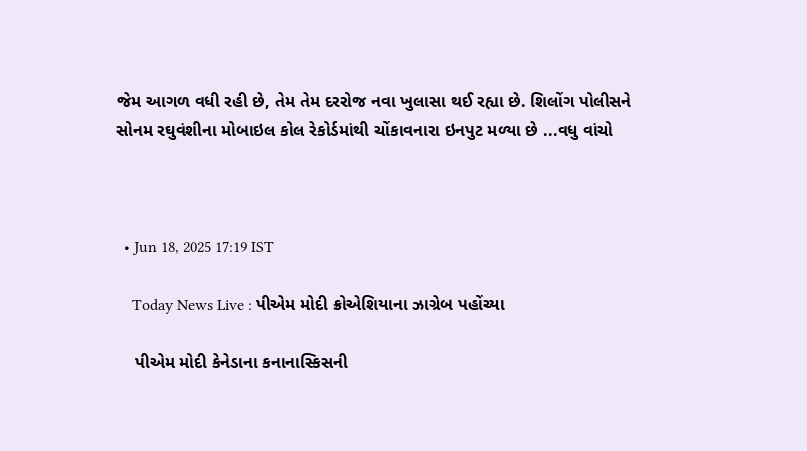જેમ આગળ વધી રહી છે, તેમ તેમ દરરોજ નવા ખુલાસા થઈ રહ્યા છે. શિલોંગ પોલીસને સોનમ રઘુવંશીના મોબાઇલ કોલ રેકોર્ડમાંથી ચોંકાવનારા ઇનપુટ મળ્યા છે ...વધુ વાંચો



  • Jun 18, 2025 17:19 IST

    Today News Live : પીએમ મોદી ક્રોએશિયાના ઝાગ્રેબ પહોંચ્યા

    પીએમ મોદી કેનેડાના કનાનાસ્કિસની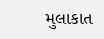મુલાકાત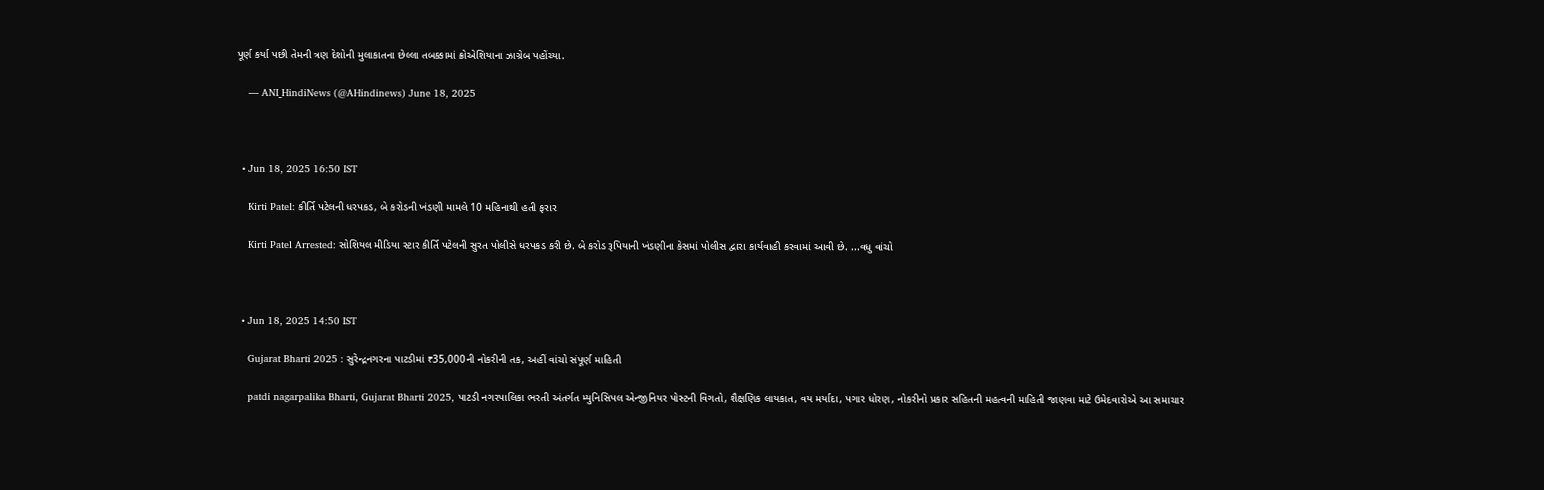પૂર્ણ કર્યા પછી તેમની ત્રણ દેશોની મુલાકાતના છેલ્લા તબક્કામાં ક્રોએશિયાના ઝાગ્રેબ પહોંચ્યા.

    — ANI_HindiNews (@AHindinews) June 18, 2025



  • Jun 18, 2025 16:50 IST

    Kirti Patel: કીર્તિ પટેલની ધરપકડ, બે કરોડની ખંડણી મામલે 10 મહિનાથી હતી ફરાર

    Kirti Patel Arrested: સોશિયલ મીડિયા સ્ટાર કીર્તિ પટેલની સુરત પોલીસે ધરપકડ કરી છે. બે કરોડ રૂપિયાની ખંડણીના કેસમાં પોલીસ દ્વારા કાર્યવાહી કરવામાં આવી છે. ...વધુ વાંચો



  • Jun 18, 2025 14:50 IST

    Gujarat Bharti 2025 : સુરેન્દ્રનગરના પાટડીમાં ₹35,000ની નોકરીની તક, અહીં વાંચો સંપૂર્ણ માહિતી

    patdi nagarpalika Bharti, Gujarat Bharti 2025, પાટડી નગરપાલિકા ભરતી અંતર્ગત મ્યુનિસિપલ એન્જીનિયર પોસ્ટની વિગતો, શૈક્ષણિક લાયકાત, વય મર્યાદા, પગાર ધોરણ, નોકરીનો પ્રકાર સહિતની મહત્વની માહિતી જાણવા માટે ઉમેદવારોએ આ સમાચાર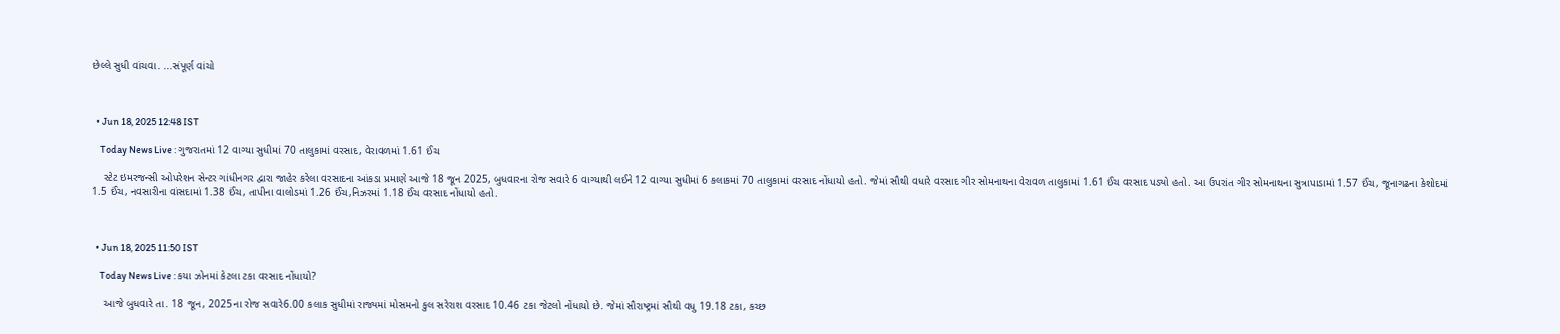છેલ્લે સુધી વાંચવા. ...સંપૂર્ણ વાંચો



  • Jun 18, 2025 12:48 IST

    Today News Live : ગુજરાતમાં 12 વાગ્યા સુધીમાં 70 તાલુકામાં વરસાદ, વેરાવળમાં 1.61 ઈંચ

    સ્ટેટ ઇમરજન્સી ઓપરેશન સેન્ટર ગાંધીનગર દ્વારા જાહેર કરેલા વરસાદના આંકડા પ્રમાણે આજે 18 જૂન 2025, બુધવારના રોજ સવારે 6 વાગ્યાથી લઈને 12 વાગ્યા સુધીમાં 6 કલાકમાં 70 તાલુકામાં વરસાદ નોંધાયો હતો. જેમાં સૌથી વધારે વરસાદ ગીર સોમનાથના વેરાવળ તાલુકામાં 1.61 ઈંચ વરસાદ પડ્યો હતો. આ ઉપરાંત ગીર સોમનાથના સુત્રાપાડામાં 1.57 ઈંચ, જૂનાગઢના કેશોદમાં 1.5 ઈંચ, નવસારીના વાંસદામાં 1.38 ઈંચ, તાપીના વાલોડમાં 1.26 ઈંચ,નિઝરમાં 1.18 ઈંચ વરસાદ નોંધાયો હતો.



  • Jun 18, 2025 11:50 IST

    Today News Live : કયા ઝોનમાં કેટલા ટકા વરસાદ નોંધાયો?

    આજે બુધવારે તા. 18 જૂન, 2025ના રોજ સવારે6.00 કલાક સુધીમાં રાજ્યમાં મોસમનો કુલ સરેરાશ વરસાદ 10.46 ટકા જેટલો નોંધાયો છે. જેમાં સૌરાષ્ટ્રમાં સૌથી વધુ 19.18 ટકા, કચ્છ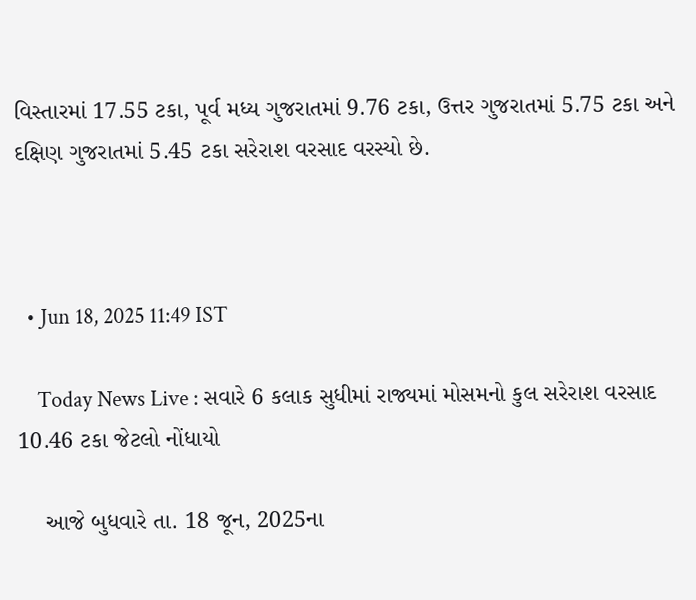વિસ્તારમાં 17.55 ટકા, પૂર્વ મધ્ય ગુજરાતમાં 9.76 ટકા, ઉત્તર ગુજરાતમાં 5.75 ટકા અને દક્ષિણ ગુજરાતમાં 5.45 ટકા સરેરાશ વરસાદ વરસ્યો છે.



  • Jun 18, 2025 11:49 IST

    Today News Live : સવારે 6 કલાક સુધીમાં રાજ્યમાં મોસમનો કુલ સરેરાશ વરસાદ 10.46 ટકા જેટલો નોંધાયો

    આજે બુધવારે તા. 18 જૂન, 2025ના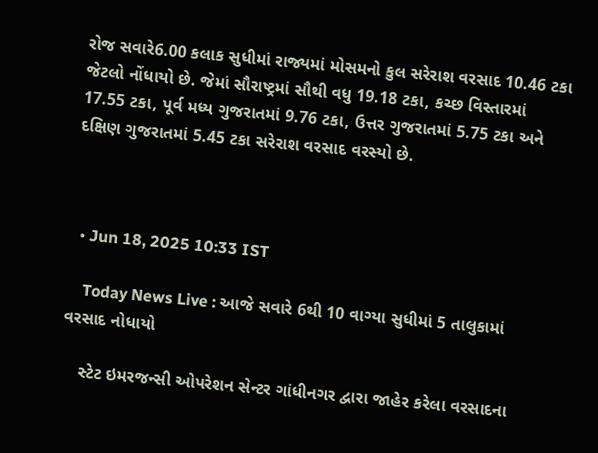રોજ સવારે6.00 કલાક સુધીમાં રાજ્યમાં મોસમનો કુલ સરેરાશ વરસાદ 10.46 ટકા જેટલો નોંધાયો છે. જેમાં સૌરાષ્ટ્રમાં સૌથી વધુ 19.18 ટકા, કચ્છ વિસ્તારમાં 17.55 ટકા, પૂર્વ મધ્ય ગુજરાતમાં 9.76 ટકા, ઉત્તર ગુજરાતમાં 5.75 ટકા અને દક્ષિણ ગુજરાતમાં 5.45 ટકા સરેરાશ વરસાદ વરસ્યો છે.



  • Jun 18, 2025 10:33 IST

    Today News Live : આજે સવારે 6થી 10 વાગ્યા સુધીમાં 5 તાલુકામાં વરસાદ નોધાયો

    સ્ટેટ ઇમરજન્સી ઓપરેશન સેન્ટર ગાંધીનગર દ્વારા જાહેર કરેલા વરસાદના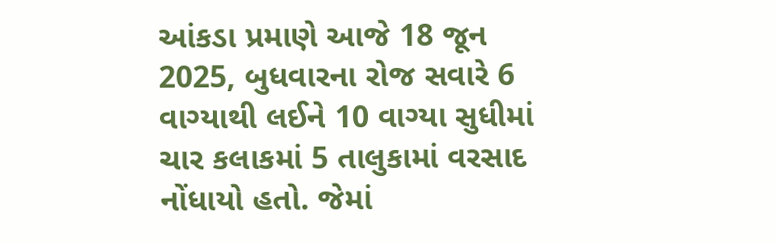આંકડા પ્રમાણે આજે 18 જૂન 2025, બુધવારના રોજ સવારે 6 વાગ્યાથી લઈને 10 વાગ્યા સુધીમાં ચાર કલાકમાં 5 તાલુકામાં વરસાદ નોંધાયો હતો. જેમાં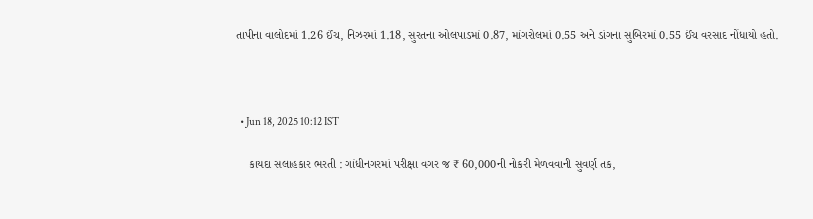તાપીના વાલોદમાં 1.26 ઈંચ, નિઝરમાં 1.18, સુરતના ઓલપાડમાં 0.87, માંગરોલમાં 0.55 અને ડાંગના સુબિરમાં 0.55 ઈંચ વરસાદ નોંધાયો હતો.



  • Jun 18, 2025 10:12 IST

    કાયદા સલાહકાર ભરતી : ગાંધીનગરમાં પરીક્ષા વગર જ ₹ 60,000ની નોકરી મેળવવાની સુવર્ણ તક,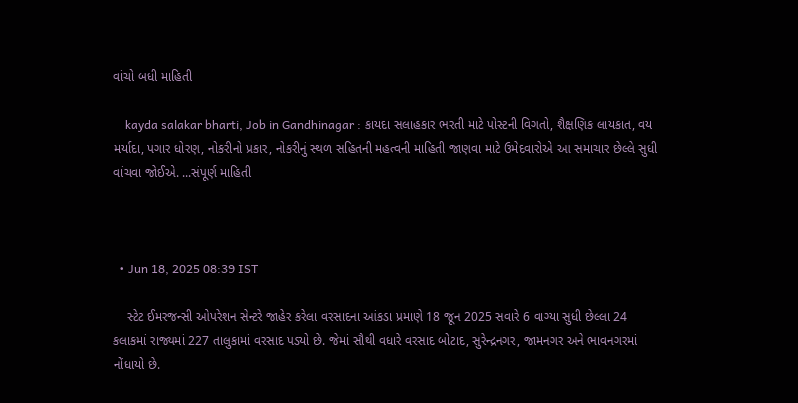વાંચો બધી માહિતી

    kayda salakar bharti, Job in Gandhinagar : કાયદા સલાહકાર ભરતી માટે પોસ્ટની વિગતો, શૈક્ષણિક લાયકાત, વય મર્યાદા, પગાર ધોરણ, નોકરીનો પ્રકાર, નોકરીનું સ્થળ સહિતની મહત્વની માહિતી જાણવા માટે ઉમેદવારોએ આ સમાચાર છેલ્લે સુધી વાંચવા જોઈએ. ...સંપૂર્ણ માહિતી



  • Jun 18, 2025 08:39 IST

    સ્ટેટ ઈમરજન્સી ઓપરેશન સેન્ટરે જાહેર કરેલા વરસાદના આંકડા પ્રમાણે 18 જૂન 2025 સવારે 6 વાગ્યા સુધી છેલ્લા 24 કલાકમાં રાજ્યમાં 227 તાલુકામાં વરસાદ પડ્યો છે. જેમાં સૌથી વધારે વરસાદ બોટાદ, સુરેન્દ્રનગર, જામનગર અને ભાવનગરમાં નોંધાયો છે.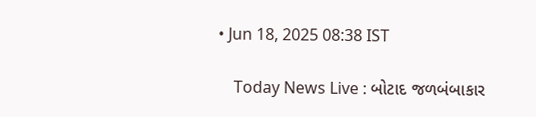• Jun 18, 2025 08:38 IST

    Today News Live : બોટાદ જળબંબાકાર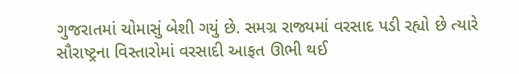ગુજરાતમાં ચોમાસું બેશી ગયું છે. સમગ્ર રાજ્યમાં વરસાદ પડી રહ્યો છે ત્યારે સૌરાષ્ટ્રના વિસ્તારોમાં વરસાદી આફત ઊભી થઈ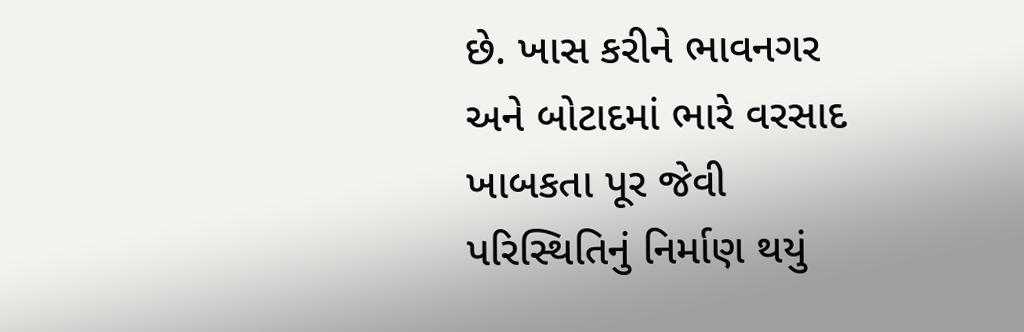છે. ખાસ કરીને ભાવનગર અને બોટાદમાં ભારે વરસાદ ખાબકતા પૂર જેવી પરિસ્થિતિનું નિર્માણ થયું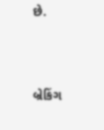છે.



બ્રેકિંગ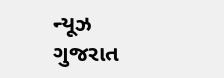ન્યૂઝ ગુજરાત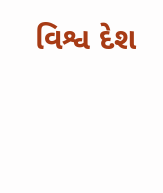વિશ્વ દેશ